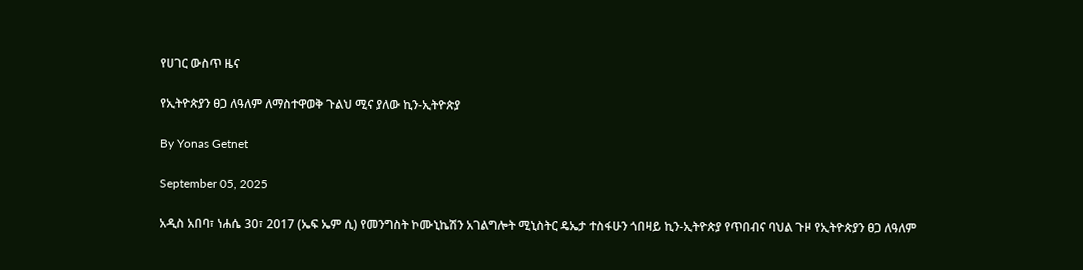የሀገር ውስጥ ዜና

የኢትዮጵያን ፀጋ ለዓለም ለማስተዋወቅ ጉልህ ሚና ያለው ኪን-ኢትዮጵያ

By Yonas Getnet

September 05, 2025

አዲስ አበባ፣ ነሐሴ 30፣ 2017 (ኤፍ ኤም ሲ) የመንግስት ኮሙኒኬሽን አገልግሎት ሚኒስትር ዴኤታ ተስፋሁን ጎበዛይ ኪን-ኢትዮጵያ የጥበብና ባህል ጉዞ የኢትዮጵያን ፀጋ ለዓለም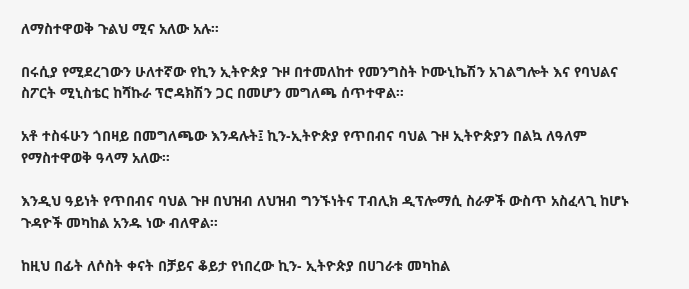ለማስተዋወቅ ጉልህ ሚና አለው አሉ።

በሩሲያ የሚደረገውን ሁለተኛው የኪን ኢትዮጵያ ጉዞ በተመለከተ የመንግስት ኮሙኒኬሽን አገልግሎት እና የባህልና ስፖርት ሚኒስቴር ከሻኩራ ፕሮዳክሽን ጋር በመሆን መግለጫ ሰጥተዋል።

አቶ ተስፋሁን ጎበዛይ በመግለጫው እንዳሉት፤ ኪን-ኢትዮጵያ የጥበብና ባህል ጉዞ ኢትዮጵያን በልኳ ለዓለም የማስተዋወቅ ዓላማ አለው።

እንዲህ ዓይነት የጥበብና ባህል ጉዞ በህዝብ ለህዝብ ግንኙነትና ፐብሊክ ዲፕሎማሲ ስራዎች ውስጥ አስፈላጊ ከሆኑ ጉዳዮች መካከል አንዱ ነው ብለዋል።

ከዚህ በፊት ለሶስት ቀናት በቻይና ቆይታ የነበረው ኪን- ኢትዮጵያ በሀገራቱ መካከል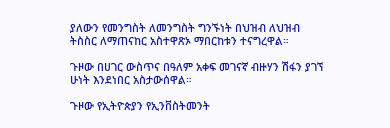ያለውን የመንግስት ለመንግስት ግንኙነት በህዝብ ለህዝብ ትስስር ለማጠናከር አስተዋጽኦ ማበርከቱን ተናግረዋል።

ጉዞው በሀገር ውስጥና በዓለም አቀፍ መገናኛ ብዙሃን ሽፋን ያገኘ ሁነት እንደነበር አስታውሰዋል።

ጉዞው የኢትዮጵያን የኢንቨስትመንት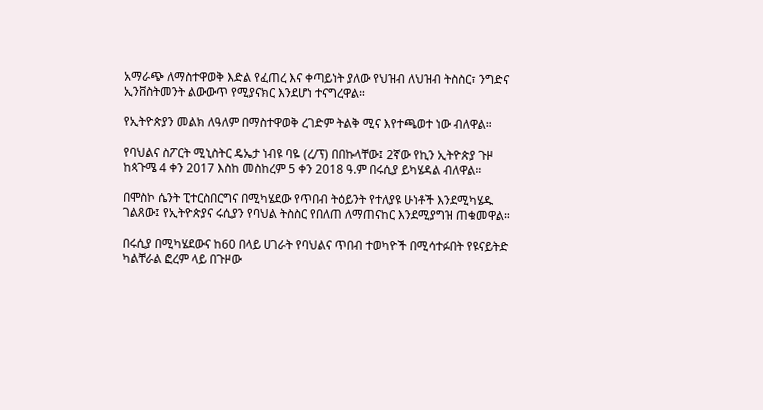አማራጭ ለማስተዋወቅ እድል የፈጠረ እና ቀጣይነት ያለው የህዝብ ለህዝብ ትስስር፣ ንግድና ኢንቨስትመንት ልውውጥ የሚያናክር እንደሆነ ተናግረዋል።

የኢትዮጵያን መልክ ለዓለም በማስተዋወቅ ረገድም ትልቅ ሚና እየተጫወተ ነው ብለዋል።

የባህልና ስፖርት ሚኒስትር ዴኤታ ነብዩ ባዬ (ረ/ፕ) በበኩላቸው፤ 2ኛው የኪን ኢትዮጵያ ጉዞ ከጳጉሜ 4 ቀን 2017 እስከ መስከረም 5 ቀን 2018 ዓ.ም በሩሲያ ይካሄዳል ብለዋል።

በሞስኮ ሴንት ፒተርስበርግና በሚካሄደው የጥበብ ትዕይንት የተለያዩ ሁነቶች እንደሚካሄዱ ገልጸው፤ የኢትዮጵያና ሩሲያን የባህል ትስስር የበለጠ ለማጠናከር እንደሚያግዝ ጠቁመዋል።

በሩሲያ በሚካሄደውና ከ60 በላይ ሀገራት የባህልና ጥበብ ተወካዮች በሚሳተፉበት የዩናይትድ ካልቸራል ፎረም ላይ በጉዞው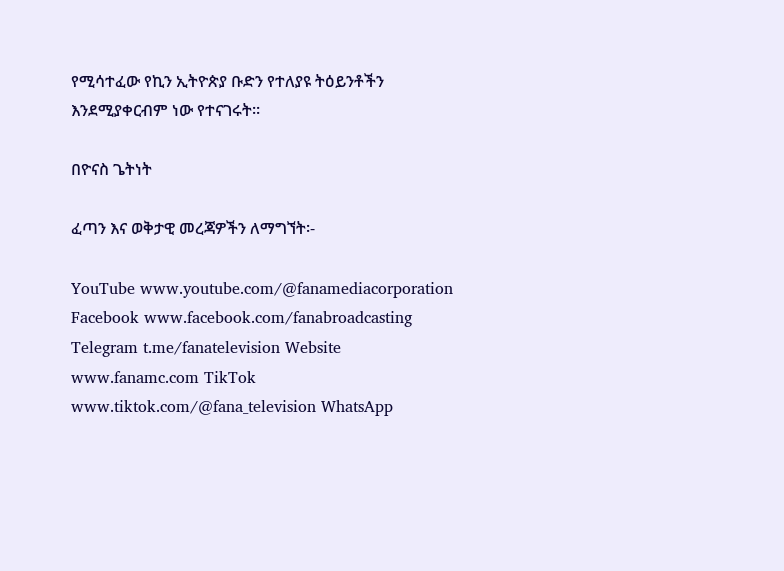የሚሳተፈው የኪን ኢትዮጵያ ቡድን የተለያዩ ትዕይንቶችን እንደሚያቀርብም ነው የተናገሩት።

በዮናስ ጌትነት

ፈጣን እና ወቅታዊ መረጃዎችን ለማግኘት፡-

YouTube www.youtube.com/@fanamediacorporation Facebook www.facebook.com/fanabroadcasting Telegram t.me/fanatelevision Website www.fanamc.com TikTok www.tiktok.com/@fana_television WhatsApp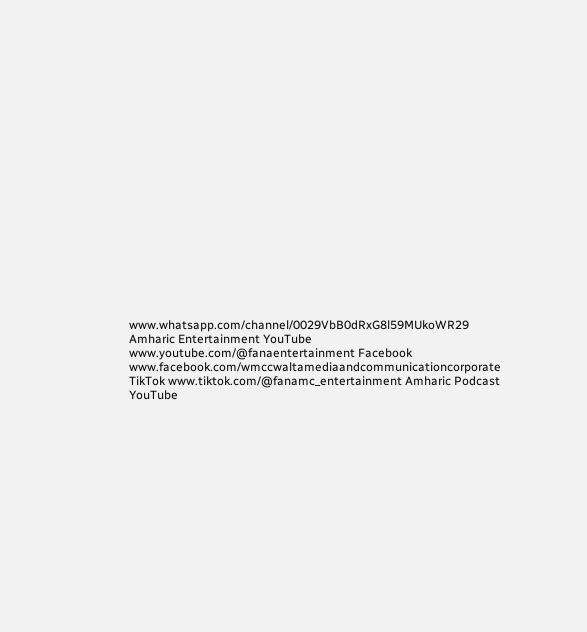www.whatsapp.com/channel/0029VbB0dRxG8l59MUkoWR29 Amharic Entertainment YouTube www.youtube.com/@fanaentertainment Facebook www.facebook.com/wmccwaltamediaandcommunicationcorporate TikTok www.tiktok.com/@fanamc_entertainment Amharic Podcast YouTube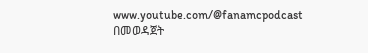www.youtube.com/@fanamcpodcast በመወዳጀት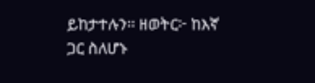ይከታተሉን፡፡ ዘወትር፦ ከእኛ ጋር ስለሆኑ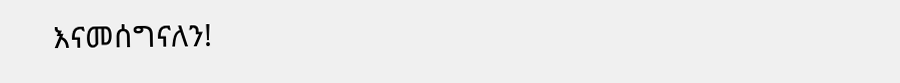እናመሰግናለን!